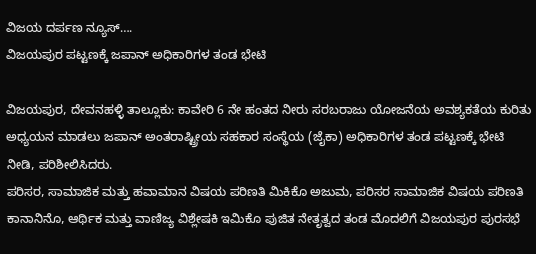ವಿಜಯ ದರ್ಪಣ ನ್ಯೂಸ್….
ವಿಜಯಪುರ ಪಟ್ಟಣಕ್ಕೆ ಜಪಾನ್ ಅಧಿಕಾರಿಗಳ ತಂಡ ಭೇಟಿ

ವಿಜಯಪುರ, ದೇವನಹಳ್ಳಿ ತಾಲ್ಲೂಕು: ಕಾವೇರಿ 6 ನೇ ಹಂತದ ನೀರು ಸರಬರಾಜು ಯೋಜನೆಯ ಅವಶ್ಯಕತೆಯ ಕುರಿತು ಅಧ್ಯಯನ ಮಾಡಲು ಜಪಾನ್ ಅಂತರಾಷ್ಟ್ರೀಯ ಸಹಕಾರ ಸಂಸ್ಥೆಯ (ಜೈಕಾ) ಅಧಿಕಾರಿಗಳ ತಂಡ ಪಟ್ಟಣಕ್ಕೆ ಭೇಟಿ ನೀಡಿ, ಪರಿಶೀಲಿಸಿದರು.
ಪರಿಸರ, ಸಾಮಾಜಿಕ ಮತ್ತು ಹವಾಮಾನ ವಿಷಯ ಪರಿಣತಿ ಮಿಕಿಕೊ ಅಜುಮ, ಪರಿಸರ ಸಾಮಾಜಿಕ ವಿಷಯ ಪರಿಣತಿ ಕಾನಾನಿನೊ, ಆರ್ಥಿಕ ಮತ್ತು ವಾಣಿಜ್ಯ ವಿಶ್ಲೇಷಕಿ ಇಮಿಕೊ ಪುಜಿತ ನೇತೃತ್ವದ ತಂಡ ಮೊದಲಿಗೆ ವಿಜಯಪುರ ಪುರಸಭೆ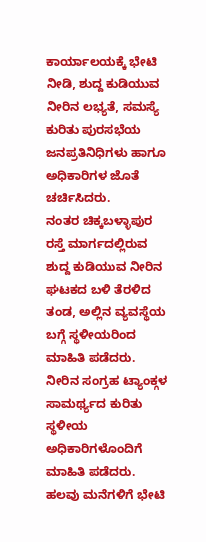ಕಾರ್ಯಾಲಯಕ್ಕೆ ಭೇಟಿ ನೀಡಿ, ಶುದ್ದ ಕುಡಿಯುವ ನೀರಿನ ಲಭ್ಯತೆ, ಸಮಸ್ಯೆ ಕುರಿತು ಪುರಸಭೆಯ ಜನಪ್ರತಿನಿಧಿಗಳು ಹಾಗೂ ಅಧಿಕಾರಿಗಳ ಜೊತೆ ಚರ್ಚಿಸಿದರು.
ನಂತರ ಚಿಕ್ಕಬಳ್ಳಾಪುರ ರಸ್ತೆ ಮಾರ್ಗದಲ್ಲಿರುವ ಶುದ್ದ ಕುಡಿಯುವ ನೀರಿನ ಘಟಕದ ಬಳಿ ತೆರಳಿದ ತಂಡ, ಅಲ್ಲಿನ ವ್ಯವಸ್ಥೆಯ ಬಗ್ಗೆ ಸ್ಥಳೀಯರಿಂದ ಮಾಹಿತಿ ಪಡೆದರು. ನೀರಿನ ಸಂಗ್ರಹ ಟ್ಯಾಂಕ್ಗಳ ಸಾಮರ್ಥ್ಯದ ಕುರಿತು ಸ್ಥಳೀಯ ಅಧಿಕಾರಿಗಳೊಂದಿಗೆ ಮಾಹಿತಿ ಪಡೆದರು.
ಹಲವು ಮನೆಗಳಿಗೆ ಭೇಟಿ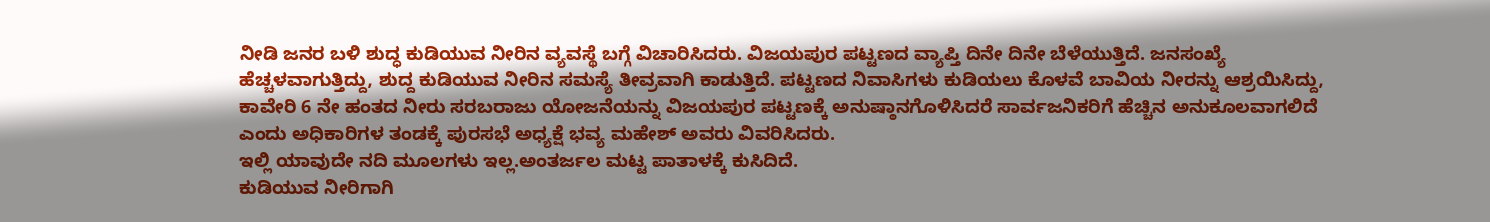ನೀಡಿ ಜನರ ಬಳಿ ಶುದ್ಧ ಕುಡಿಯುವ ನೀರಿನ ವ್ಯವಸ್ಥೆ ಬಗ್ಗೆ ವಿಚಾರಿಸಿದರು. ವಿಜಯಪುರ ಪಟ್ಟಣದ ವ್ಯಾಪ್ತಿ ದಿನೇ ದಿನೇ ಬೆಳೆಯುತ್ತಿದೆ. ಜನಸಂಖ್ಯೆ ಹೆಚ್ಚಳವಾಗುತ್ತಿದ್ದು, ಶುದ್ದ ಕುಡಿಯುವ ನೀರಿನ ಸಮಸ್ಯೆ ತೀವ್ರವಾಗಿ ಕಾಡುತ್ತಿದೆ. ಪಟ್ಟಣದ ನಿವಾಸಿಗಳು ಕುಡಿಯಲು ಕೊಳವೆ ಬಾವಿಯ ನೀರನ್ನು ಆಶ್ರಯಿಸಿದ್ದು, ಕಾವೇರಿ 6 ನೇ ಹಂತದ ನೀರು ಸರಬರಾಜು ಯೋಜನೆಯನ್ನು ವಿಜಯಪುರ ಪಟ್ಟಣಕ್ಕೆ ಅನುಷ್ಠಾನಗೊಳಿಸಿದರೆ ಸಾರ್ವಜನಿಕರಿಗೆ ಹೆಚ್ಚಿನ ಅನುಕೂಲವಾಗಲಿದೆ ಎಂದು ಅಧಿಕಾರಿಗಳ ತಂಡಕ್ಕೆ ಪುರಸಭೆ ಅಧ್ಯಕ್ಷೆ ಭವ್ಯ ಮಹೇಶ್ ಅವರು ವಿವರಿಸಿದರು.
ಇಲ್ಲಿ ಯಾವುದೇ ನದಿ ಮೂಲಗಳು ಇಲ್ಲ.ಅಂತರ್ಜಲ ಮಟ್ಟ ಪಾತಾಳಕ್ಕೆ ಕುಸಿದಿದೆ.
ಕುಡಿಯುವ ನೀರಿಗಾಗಿ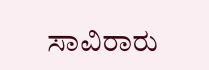ಸಾವಿರಾರು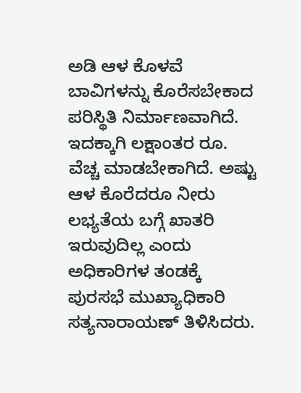ಅಡಿ ಆಳ ಕೊಳವೆ ಬಾವಿಗಳನ್ನು ಕೊರೆಸಬೇಕಾದ ಪರಿಸ್ಥಿತಿ ನಿರ್ಮಾಣವಾಗಿದೆ. ಇದಕ್ಕಾಗಿ ಲಕ್ಷಾಂತರ ರೂ. ವೆಚ್ಚ ಮಾಡಬೇಕಾಗಿದೆ. ಅಷ್ಟು ಆಳ ಕೊರೆದರೂ ನೀರು ಲಭ್ಯತೆಯ ಬಗ್ಗೆ ಖಾತರಿ ಇರುವುದಿಲ್ಲ ಎಂದು ಅಧಿಕಾರಿಗಳ ತಂಡಕ್ಕೆ ಪುರಸಭೆ ಮುಖ್ಯಾಧಿಕಾರಿ ಸತ್ಯನಾರಾಯಣ್ ತಿಳಿಸಿದರು.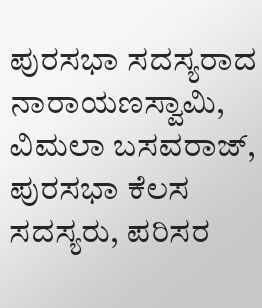ಪುರಸಭಾ ಸದಸ್ಯರಾದ ನಾರಾಯಣಸ್ವಾಮಿ, ವಿಮಲಾ ಬಸವರಾಜ್, ಪುರಸಭಾ ಕೆಲಸ ಸದಸ್ಯರು, ಪರಿಸರ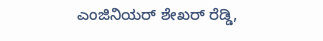ಎಂಜಿನಿಯರ್ ಶೇಖರ್ ರೆಡ್ಡಿ,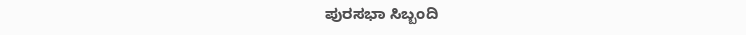ಪುರಸಭಾ ಸಿಬ್ಬಂದಿ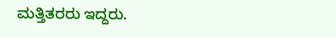ಮತ್ತಿತರರು ಇದ್ದರು.